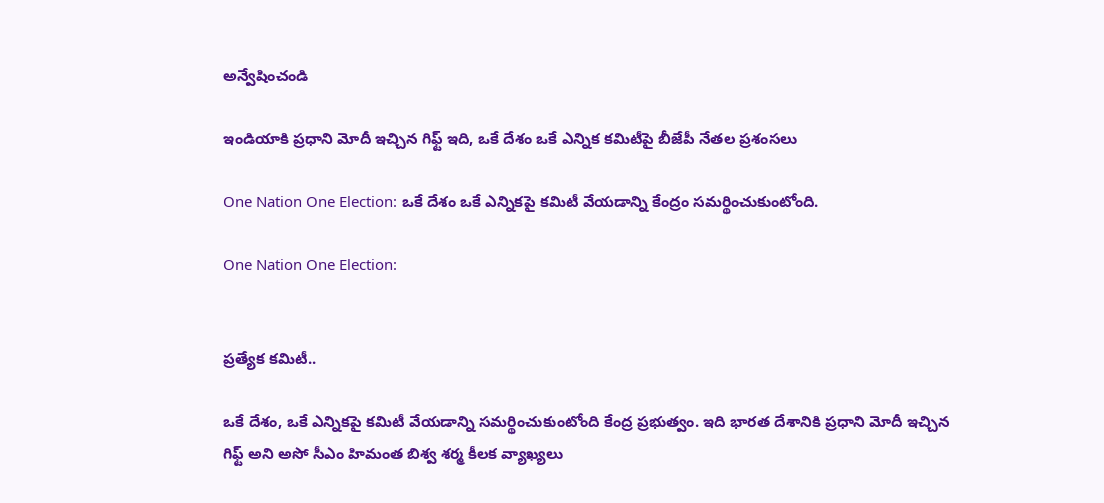అన్వేషించండి

ఇండియాకి ప్రధాని మోదీ ఇచ్చిన గిఫ్ట్ ఇది, ఒకే దేశం ఒకే ఎన్నిక కమిటీపై బీజేపీ నేతల ప్రశంసలు

One Nation One Election: ఒకే దేశం ఒకే ఎన్నికపై కమిటీ వేయడాన్ని కేంద్రం సమర్థించుకుంటోంది.

One Nation One Election:


ప్రత్యేక కమిటీ..

ఒకే దేశం, ఒకే ఎన్నికపై కమిటీ వేయడాన్ని సమర్థించుకుంటోంది కేంద్ర ప్రభుత్వం. ఇది భారత దేశానికి ప్రధాని మోదీ ఇచ్చిన గిఫ్ట్ అని అసో సీఎం హిమంత బిశ్వ శర్మ కీలక వ్యాఖ్యలు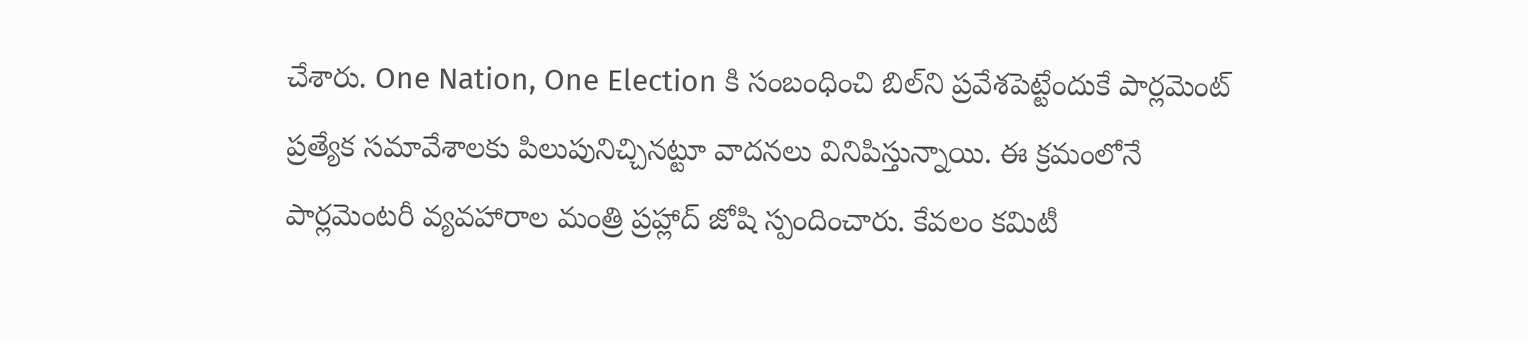చేశారు. One Nation, One Election కి సంబంధించి బిల్‌ని ప్రవేశపెట్టేందుకే పార్లమెంట్ ప్రత్యేక సమావేశాలకు పిలుపునిచ్చినట్టూ వాదనలు వినిపిస్తున్నాయి. ఈ క్రమంలోనే పార్లమెంటరీ వ్యవహారాల మంత్రి ప్రహ్లాద్ జోషి స్పందించారు. కేవలం కమిటీ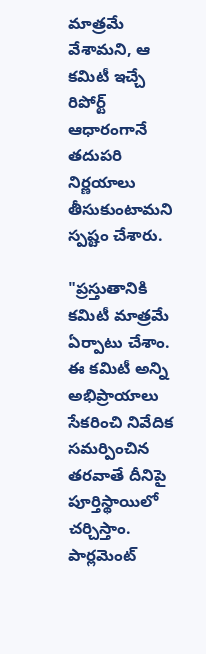మాత్రమే వేశామని, ఆ కమిటీ ఇచ్చే రిపోర్ట్ ఆధారంగానే తదుపరి నిర్ణయాలు తీసుకుంటామని స్పష్టం చేశారు.

"ప్రస్తుతానికి కమిటీ మాత్రమే ఏర్పాటు చేశాం. ఈ కమిటీ అన్ని అభిప్రాయాలు సేకరించి నివేదిక సమర్పించిన తరవాతే దీనిపై పూర్తిస్థాయిలో చర్చిస్తాం. పార్లమెంట్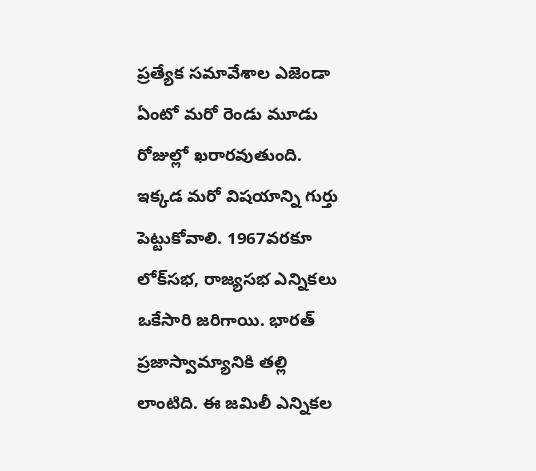ప్రత్యేక సమావేశాల ఎజెండా ఏంటో మరో రెండు మూడు రోజుల్లో ఖరారవుతుంది. ఇక్కడ మరో విషయాన్ని గుర్తు పెట్టుకోవాలి. 1967వరకూ లోక్‌సభ, రాజ్యసభ ఎన్నికలు ఒకేసారి జరిగాయి. భారత్ ప్రజాస్వామ్యానికి తల్లి లాంటిది. ఈ జమిలీ ఎన్నికల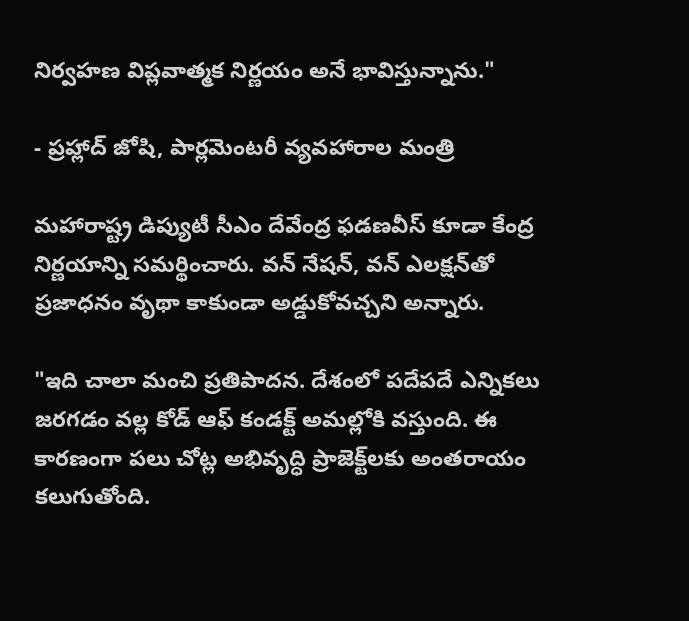నిర్వహణ విప్లవాత్మక నిర్ణయం అనే భావిస్తున్నాను."

- ప్రహ్లాద్ జోషి, పార్లమెంటరీ వ్యవహారాల మంత్రి

మహారాష్ట్ర డిప్యుటీ సీఎం దేవేంద్ర ఫడణవీస్ కూడా కేంద్ర నిర్ణయాన్ని సమర్థించారు. వన్ నేషన్, వన్ ఎలక్షన్‌తో ప్రజాధనం వృథా కాకుండా అడ్డుకోవచ్చని అన్నారు.

"ఇది చాలా మంచి ప్రతిపాదన. దేశంలో పదేపదే ఎన్నికలు జరగడం వల్ల కోడ్ ఆఫ్ కండక్ట్ అమల్లోకి వస్తుంది. ఈ కారణంగా పలు చోట్ల అభివృద్ధి ప్రాజెక్ట్‌లకు అంతరాయం కలుగుతోంది.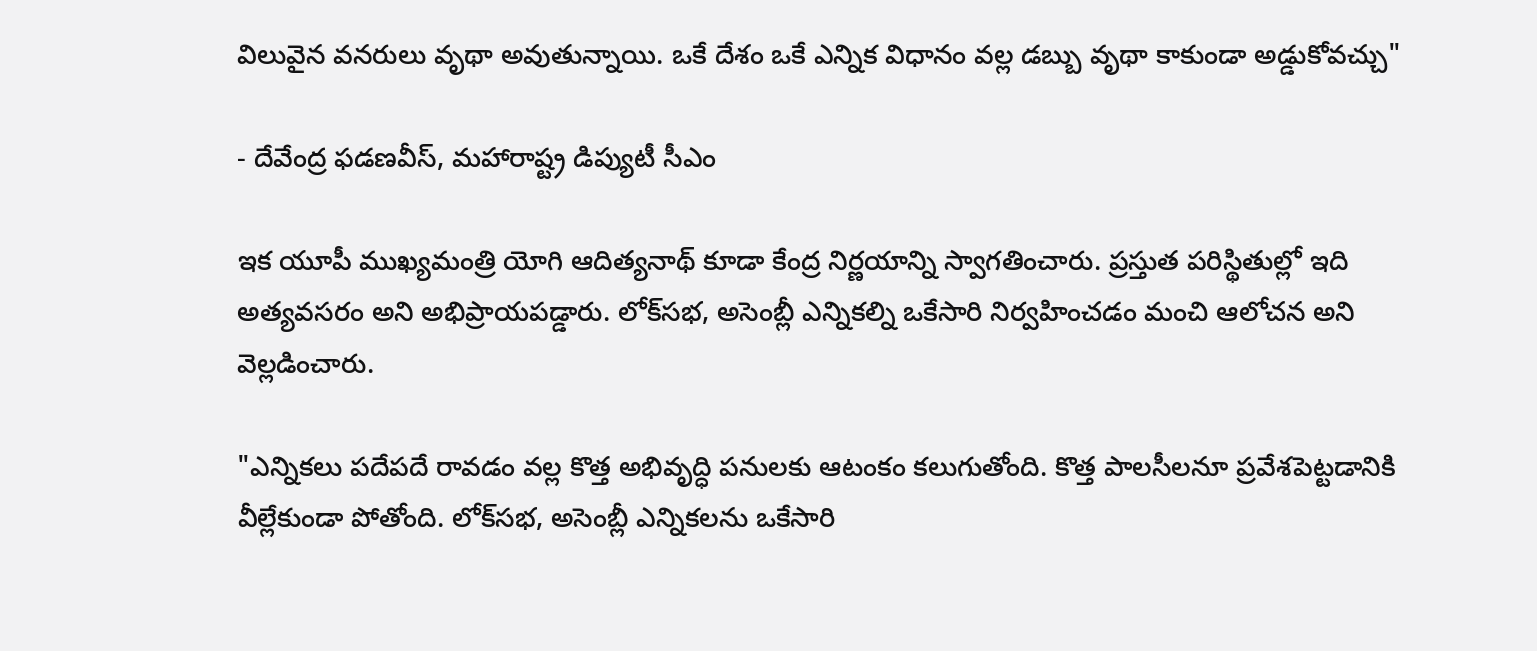విలువైన వనరులు వృథా అవుతున్నాయి. ఒకే దేశం ఒకే ఎన్నిక విధానం వల్ల డబ్బు వృథా కాకుండా అడ్డుకోవచ్చు"

- దేవేంద్ర ఫడణవీస్, మహారాష్ట్ర డిప్యుటీ సీఎం

ఇక యూపీ ముఖ్యమంత్రి యోగి ఆదిత్యనాథ్‌ కూడా కేంద్ర నిర్ణయాన్ని స్వాగతించారు. ప్రస్తుత పరిస్థితుల్లో ఇది అత్యవసరం అని అభిప్రాయపడ్డారు. లోక్‌సభ, అసెంబ్లీ ఎన్నికల్ని ఒకేసారి నిర్వహించడం మంచి ఆలోచన అని వెల్లడించారు.

"ఎన్నికలు పదేపదే రావడం వల్ల కొత్త అభివృద్ధి పనులకు ఆటంకం కలుగుతోంది. కొత్త పాలసీలనూ ప్రవేశపెట్టడానికి వీల్లేకుండా పోతోంది. లోక్‌సభ, అసెంబ్లీ ఎన్నికలను ఒకేసారి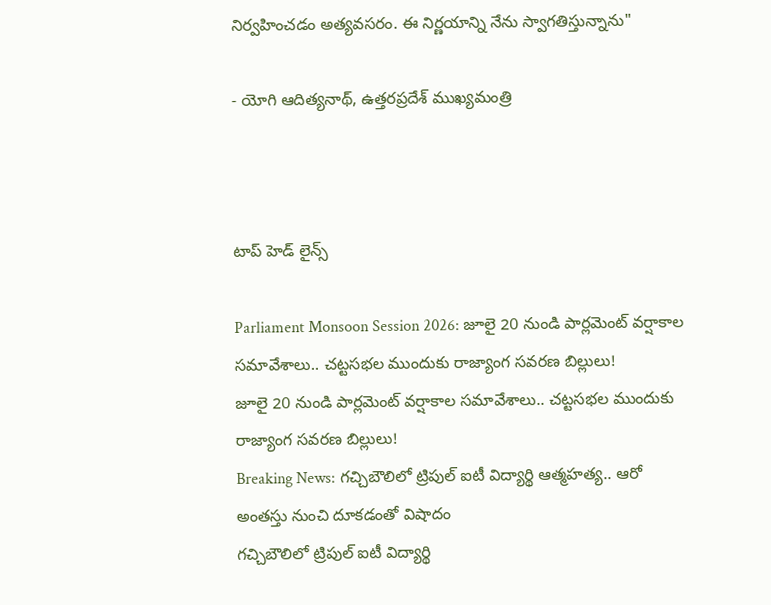నిర్వహించడం అత్యవసరం. ఈ నిర్ణయాన్ని నేను స్వాగతిస్తున్నాను"

- యోగి ఆదిత్యనాథ్, ఉత్తరప్రదేశ్ ముఖ్యమంత్రి



టాప్ హెడ్ లైన్స్

Parliament Monsoon Session 2026: జూలై 20 నుండి పార్లమెంట్ వర్షాకాల సమావేశాలు.. చట్టసభల ముందుకు రాజ్యాంగ సవరణ బిల్లులు!
జూలై 20 నుండి పార్లమెంట్ వర్షాకాల సమావేశాలు.. చట్టసభల ముందుకు రాజ్యాంగ సవరణ బిల్లులు!
Breaking News: గచ్చిబౌలిలో ట్రిపుల్‌ ఐటీ విద్యార్థి ఆత్మహత్య.. ఆరో అంతస్తు నుంచి దూకడంతో విషాదం
గచ్చిబౌలిలో ట్రిపుల్‌ ఐటీ విద్యార్థి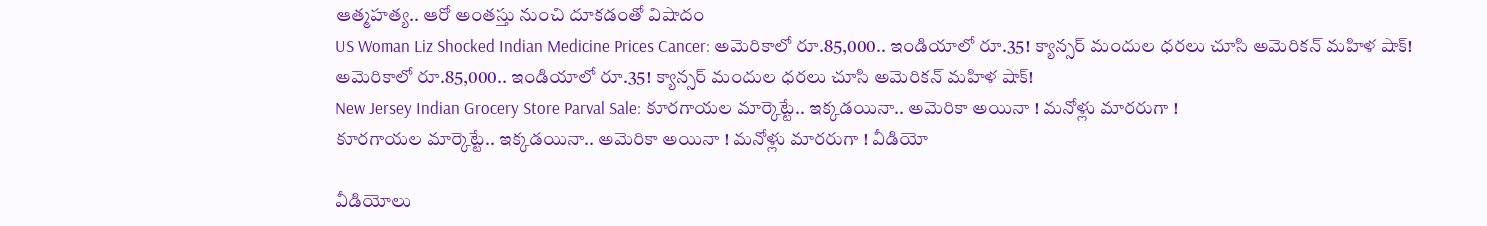ఆత్మహత్య.. ఆరో అంతస్తు నుంచి దూకడంతో విషాదం
US Woman Liz Shocked Indian Medicine Prices Cancer: అమెరికాలో రూ.85,000.. ఇండియాలో రూ.35! క్యాన్సర్ మందుల ధరలు చూసి అమెరికన్ మహిళ షాక్!
అమెరికాలో రూ.85,000.. ఇండియాలో రూ.35! క్యాన్సర్ మందుల ధరలు చూసి అమెరికన్ మహిళ షాక్!
New Jersey Indian Grocery Store Parval Sale: కూరగాయల మార్కెట్టే.. ఇక్కడయినా.. అమెరికా అయినా ! మనోళ్లు మారరుగా !
కూరగాయల మార్కెట్టే.. ఇక్కడయినా.. అమెరికా అయినా ! మనోళ్లు మారరుగా ! వీడియో

వీడియోలు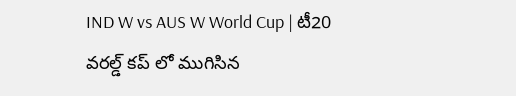IND W vs AUS W World Cup | టీ20 వరల్డ్ కప్ లో ముగిసిన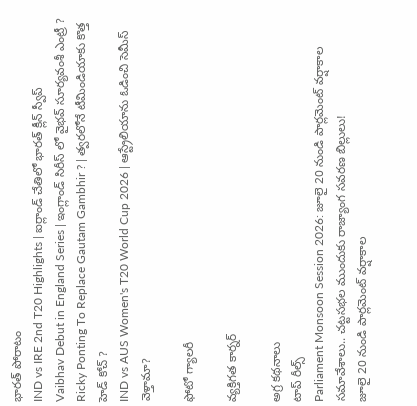భారత్ పోరాటం
IND vs IRE 2nd T20 Highlights | ఐర్లాండ్ చేతిలో భారత్ క్లీన్ స్వీప్
Vaibhav Debut in England Series | ఇంగ్లాండ్ సిరీస్ లో వైభవ్ సూర్యవంశీ ఎంట్రీ ?
Ricky Ponting To Replace Gautam Gambhir ? | త్వరలోనే టీమిండియాకు కొత్త హెడ్ కోచ్ ?
IND vs AUS Women's T20 World Cup 2026 | ఆస్ట్రేలియాను ఓడించి సెమీస్ వెళ్తామా?

ఫోటో గ్యాలరీ

వ్యక్తిగత కార్నర్

అగ్ర కథనాలు
టాప్ రీల్స్
Parliament Monsoon Session 2026: జూలై 20 నుండి పార్లమెంట్ వర్షాకాల సమావేశాలు.. చట్టసభల ముందుకు రాజ్యాంగ సవరణ బిల్లులు!
జూలై 20 నుండి పార్లమెంట్ వర్షాకాల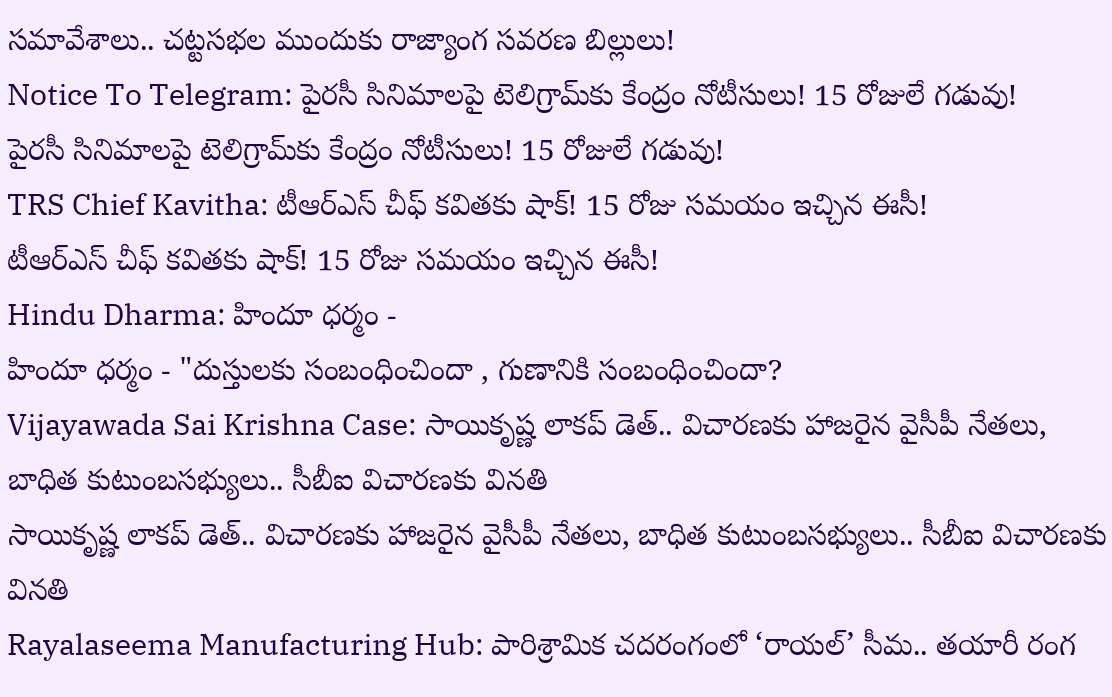సమావేశాలు.. చట్టసభల ముందుకు రాజ్యాంగ సవరణ బిల్లులు!
Notice To Telegram: పైరసీ సినిమాలపై టెలిగ్రామ్‌కు కేంద్రం నోటీసులు! 15 రోజులే గడువు!
పైరసీ సినిమాలపై టెలిగ్రామ్‌కు కేంద్రం నోటీసులు! 15 రోజులే గడువు!
TRS Chief Kavitha: టీఆర్‌ఎస్‌ చీఫ్‌ కవితకు షాక్‌! 15 రోజు సమయం ఇచ్చిన ఈసీ!
టీఆర్‌ఎస్‌ చీఫ్‌ కవితకు షాక్‌! 15 రోజు సమయం ఇచ్చిన ఈసీ!
Hindu Dharma: హిందూ ధర్మం -
హిందూ ధర్మం - "దుస్తులకు సంబంధించిందా , గుణానికి సంబంధించిందా?
Vijayawada Sai Krishna Case: సాయికృష్ణ లాకప్ డెత్.. విచారణకు హాజరైన వైసీపీ నేతలు, బాధిత కుటుంబసభ్యులు.. సీబీఐ విచారణకు వినతి
సాయికృష్ణ లాకప్ డెత్.. విచారణకు హాజరైన వైసీపీ నేతలు, బాధిత కుటుంబసభ్యులు.. సీబీఐ విచారణకు వినతి
Rayalaseema Manufacturing Hub: పారిశ్రామిక చదరంగంలో ‘రాయల్’ సీమ.. తయారీ రంగ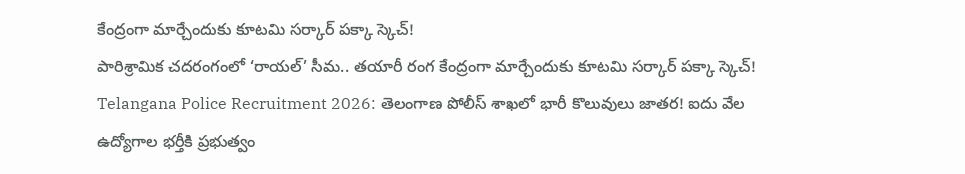కేంద్రంగా మార్చేందుకు కూటమి సర్కార్ పక్కా స్కెచ్!
పారిశ్రామిక చదరంగంలో ‘రాయల్’ సీమ.. తయారీ రంగ కేంద్రంగా మార్చేందుకు కూటమి సర్కార్ పక్కా స్కెచ్!
Telangana Police Recruitment 2026: తెలంగాణ పోలీస్‌ శాఖలో భారీ కొలువులు జాతర! ఐదు వేల ఉద్యోగాల భర్తీకి ప్రభుత్వం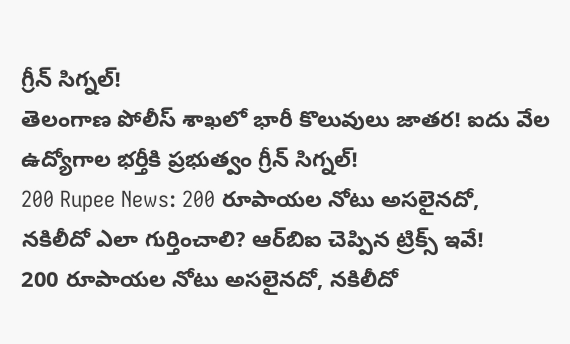గ్రీన్‌ సిగ్నల్!
తెలంగాణ పోలీస్‌ శాఖలో భారీ కొలువులు జాతర! ఐదు వేల ఉద్యోగాల భర్తీకి ప్రభుత్వం గ్రీన్‌ సిగ్నల్!
200 Rupee News: 200 రూపాయల నోటు అసలైనదో, నకిలీదో ఎలా గుర్తించాలి? ఆర్‌బిఐ చెప్పిన ట్రిక్స్‌ ఇవే!
200 రూపాయల నోటు అసలైనదో, నకిలీదో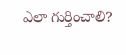ఎలా గుర్తించాలి?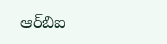ఆర్‌బిఐ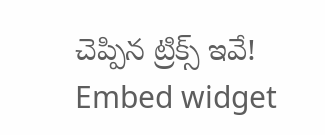చెప్పిన ట్రిక్స్‌ ఇవే!
Embed widget